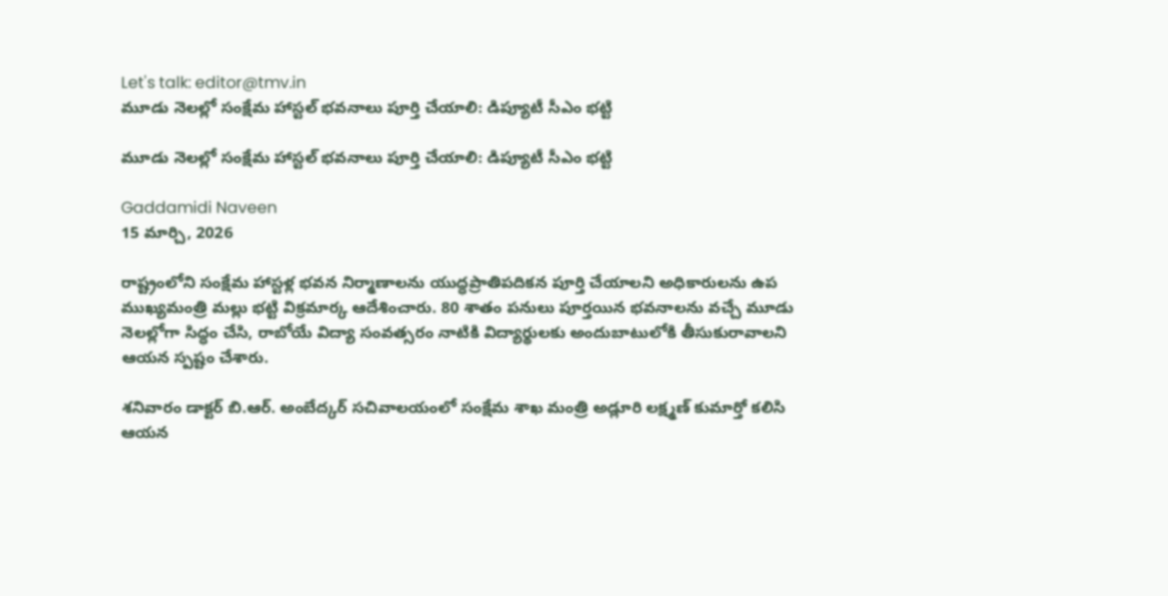Let's talk: editor@tmv.in
మూడు నెలల్లో సంక్షేమ హాస్టల్ భవనాలు పూర్తి చేయాలి: డిప్యూటీ సీఎం భట్టి

మూడు నెలల్లో సంక్షేమ హాస్టల్ భవనాలు పూర్తి చేయాలి: డిప్యూటీ సీఎం భట్టి

Gaddamidi Naveen
15 మార్చి, 2026

రాష్ట్రంలోని సంక్షేమ హాస్టళ్ల భవన నిర్మాణాలను యుద్ధప్రాతిపదికన పూర్తి చేయాలని అధికారులను ఉప ముఖ్యమంత్రి మల్లు భట్టి విక్రమార్క ఆదేశించారు. 80 శాతం పనులు పూర్తయిన భవనాలను వచ్చే మూడు నెలల్లోగా సిద్ధం చేసి, రాబోయే విద్యా సంవత్సరం నాటికి విద్యార్థులకు అందుబాటులోకి తీసుకురావాలని ఆయన స్పష్టం చేశారు.

శనివారం డాక్టర్ బి.ఆర్. అంబేద్కర్ సచివాలయంలో సంక్షేమ శాఖ మంత్రి అడ్లూరి లక్ష్మణ్ కుమార్తో కలిసి ఆయన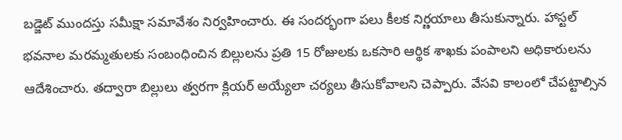బడ్జెట్ ముందస్తు సమీక్షా సమావేశం నిర్వహించారు. ఈ సందర్భంగా పలు కీలక నిర్ణయాలు తీసుకున్నారు. హాస్టల్ భవనాల మరమ్మతులకు సంబంధించిన బిల్లులను ప్రతి 15 రోజులకు ఒకసారి ఆర్థిక శాఖకు పంపాలని అధికారులను ఆదేశించారు. తద్వారా బిల్లులు త్వరగా క్లియర్ అయ్యేలా చర్యలు తీసుకోవాలని చెప్పారు. వేసవి కాలంలో చేపట్టాల్సిన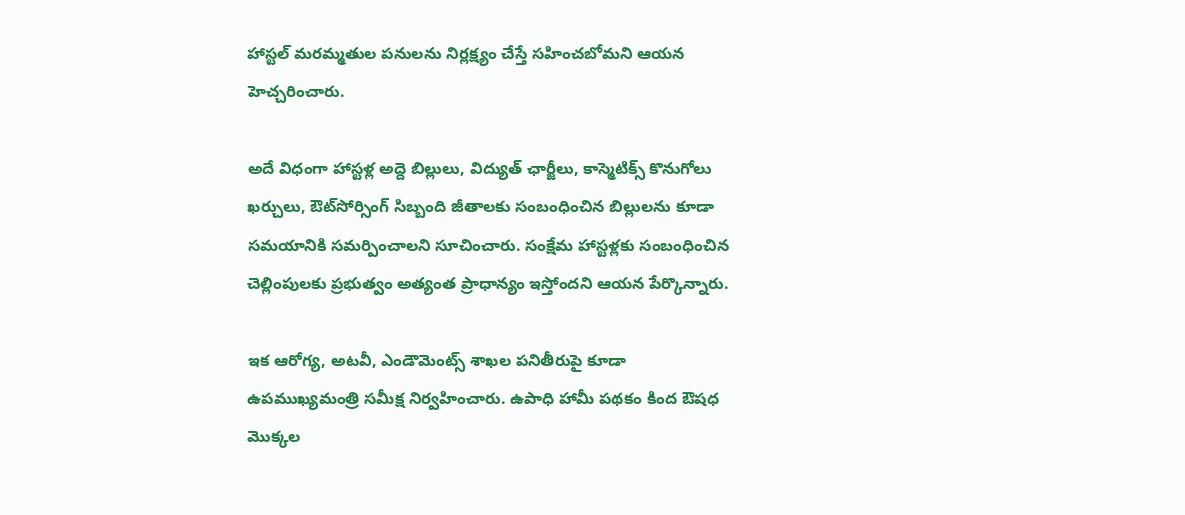హాస్టల్ మరమ్మతుల పనులను నిర్లక్ష్యం చేస్తే సహించబోమని ఆయన హెచ్చరించారు.

అదే విధంగా హాస్టళ్ల అద్దె బిల్లులు, విద్యుత్ ఛార్జీలు, కాస్మెటిక్స్ కొనుగోలు ఖర్చులు, ఔట్‌సోర్సింగ్ సిబ్బంది జీతాలకు సంబంధించిన బిల్లులను కూడా సమయానికి సమర్పించాలని సూచించారు. సంక్షేమ హాస్టళ్లకు సంబంధించిన చెల్లింపులకు ప్రభుత్వం అత్యంత ప్రాధాన్యం ఇస్తోందని ఆయన పేర్కొన్నారు.

ఇక ఆరోగ్య, అటవీ, ఎండౌమెంట్స్ శాఖల పనితీరుపై కూడా ఉపముఖ్యమంత్రి సమీక్ష నిర్వహించారు. ఉపాధి హామీ పథకం కింద ఔషధ మొక్కల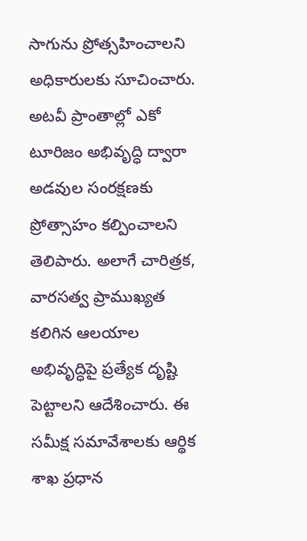సాగును ప్రోత్సహించాలని అధికారులకు సూచించారు. అటవీ ప్రాంతాల్లో ఎకో టూరిజం అభివృద్ధి ద్వారా అడవుల సంరక్షణకు ప్రోత్సాహం కల్పించాలని తెలిపారు. అలాగే చారిత్రక, వారసత్వ ప్రాముఖ్యత కలిగిన ఆలయాల అభివృద్ధిపై ప్రత్యేక దృష్టి పెట్టాలని ఆదేశించారు. ఈ సమీక్ష సమావేశాలకు ఆర్థిక శాఖ ప్రధాన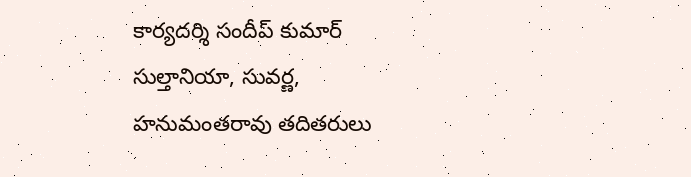కార్యదర్శి సందీప్ కుమార్ సుల్తానియా, సువర్ణ, హనుమంతరావు తదితరులు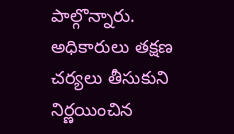పాల్గొన్నారు. అధికారులు తక్షణ చర్యలు తీసుకుని నిర్ణయించిన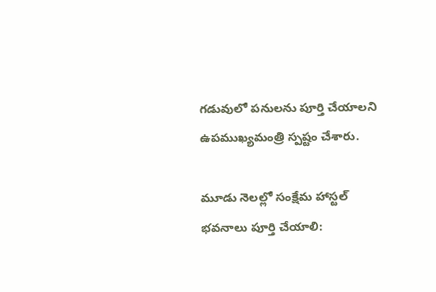గడువులో పనులను పూర్తి చేయాలని ఉపముఖ్యమంత్రి స్పష్టం చేశారు.

మూడు నెలల్లో సంక్షేమ హాస్టల్ భవనాలు పూర్తి చేయాలి: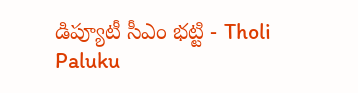డిప్యూటీ సీఎం భట్టి - Tholi Paluku